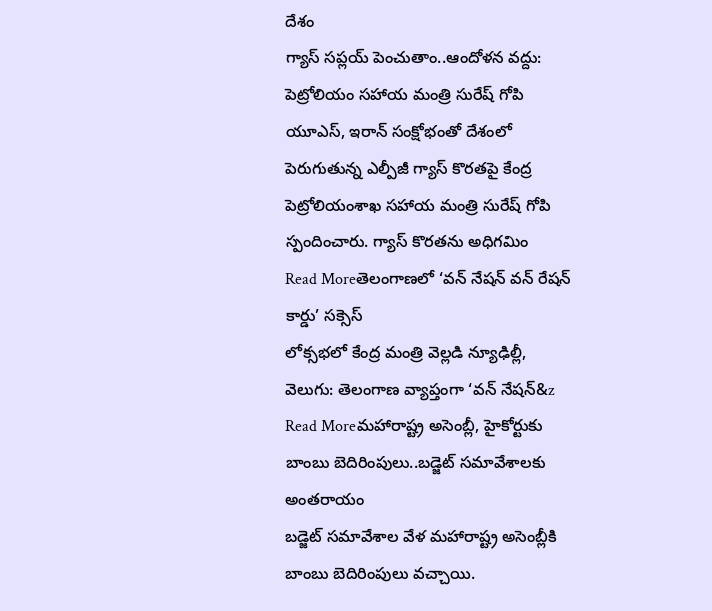దేశం
గ్యాస్ సప్లయ్ పెంచుతాం..ఆందోళన వద్దు: పెట్రోలియం సహాయ మంత్రి సురేష్ గోపి
యూఎస్, ఇరాన్ సంక్షోభంతో దేశంలో పెరుగుతున్న ఎల్పీజీ గ్యాస్ కొరతపై కేంద్ర పెట్రోలియంశాఖ సహాయ మంత్రి సురేష్ గోపి స్పందించారు. గ్యాస్ కొరతను అధిగమిం
Read Moreతెలంగాణలో ‘వన్ నేషన్ వన్ రేషన్ కార్డు’ సక్సెస్
లోక్సభలో కేంద్ర మంత్రి వెల్లడి న్యూఢిల్లీ, వెలుగు: తెలంగాణ వ్యాప్తంగా ‘వన్ నేషన్&z
Read Moreమహారాష్ట్ర అసెంబ్లీ, హైకోర్టుకు బాంబు బెదిరింపులు..బడ్జెట్ సమావేశాలకు అంతరాయం
బడ్జెట్ సమావేశాల వేళ మహారాష్ట్ర అసెంబ్లీకి బాంబు బెదిరింపులు వచ్చాయి.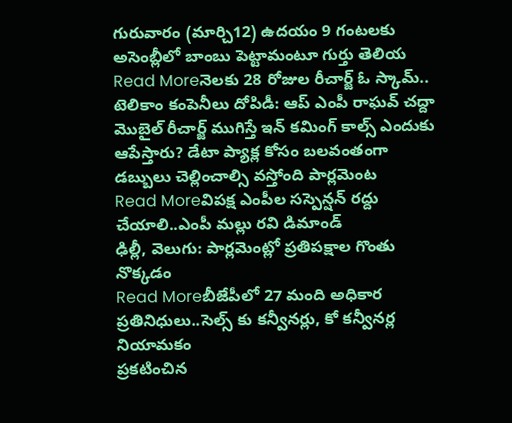గురువారం (మార్చి12) ఉదయం 9 గంటలకు అసెంబ్లీలో బాంబు పెట్టామంటూ గుర్తు తెలియ
Read Moreనెలకు 28 రోజుల రీచార్జ్ ఓ స్కామ్.. టెలికాం కంపెనీలు దోపిడీ: ఆప్ ఎంపీ రాఘవ్ చద్దా
మొబైల్ రీచార్జ్ ముగిస్తే ఇన్ కమింగ్ కాల్స్ ఎందుకు ఆపేస్తారు? డేటా ప్యాక్ల కోసం బలవంతంగా డబ్బులు చెల్లించాల్సి వస్తోంది పార్లమెంట
Read Moreవిపక్ష ఎంపీల సస్పెన్షన్ రద్దు చేయాలి..ఎంపీ మల్లు రవి డిమాండ్
ఢిల్లీ, వెలుగు: పార్లమెంట్లో ప్రతిపక్షాల గొంతు నొక్కడం
Read Moreబీజేపీలో 27 మంది అధికార ప్రతినిధులు..సెల్స్ కు కన్వీనర్లు, కో కన్వీనర్ల నియామకం
ప్రకటించిన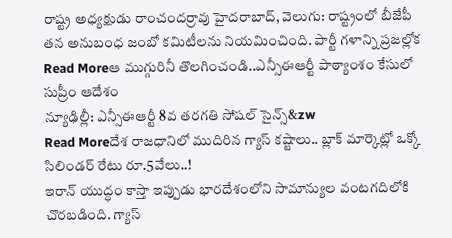రాష్ట్ర అధ్యక్షుడు రాంచందర్రావు హైదరాబాద్, వెలుగు: రాష్ట్రంలో బీజేపీ తన అనుబంధ జంబో కమిటీలను నియమించింది. పార్టీ గళాన్ని ప్రజల్లోక
Read Moreఆ ముగ్గురినీ తొలగించండి..ఎన్సీఈఆర్టీ పాఠ్యాంశం కేసులో సుప్రీం ఆదేశం
న్యూఢిల్లీ: ఎన్సీఈఆర్టీ 8వ తరగతి సోషల్ సైన్స్&zw
Read Moreదేశ రాజధానిలో ముదిరిన గ్యాస్ కష్టాలు.. బ్లాక్ మార్కెట్లో ఒక్కో సిలిండర్ రేటు రూ.5వేలు..!
ఇరాన్ యుద్ధం కాస్తా ఇప్పుడు భారదేశంలోని సామాన్యుల వంటగదిలోకి చొరబడింది. గ్యాస్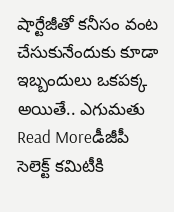షార్టేజీతో కనీసం వంట చేసుకునేందుకు కూడా ఇబ్బందులు ఒకపక్క అయితే.. ఎగుమతు
Read Moreడీజీపీ సెలెక్ట్ కమిటీకి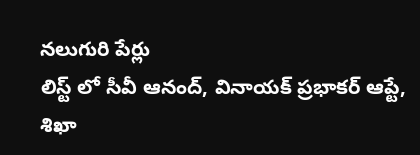నలుగురి పేర్లు
లిస్ట్ లో సీవీ ఆనంద్, వినాయక్ ప్రభాకర్ ఆప్టే, శిఖా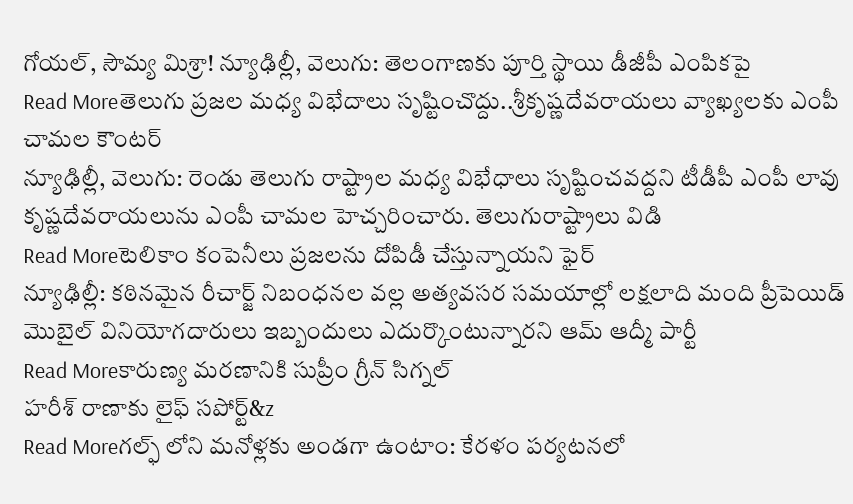గోయల్, సౌమ్య మిశ్రా! న్యూఢిల్లీ, వెలుగు: తెలంగాణకు పూర్తి స్థాయి డీజీపీ ఎంపికపై
Read Moreతెలుగు ప్రజల మధ్య విభేదాలు సృష్టించొద్దు..శ్రీకృష్ణదేవరాయలు వ్యాఖ్యలకు ఎంపీ చామల కౌంటర్
న్యూఢిల్లీ, వెలుగు: రెండు తెలుగు రాష్ట్రాల మధ్య విభేధాలు సృష్టించవద్దని టీడీపీ ఎంపీ లావు కృష్ణదేవరాయలును ఎంపీ చామల హెచ్చరించారు. తెలుగురాష్ట్రాలు విడి
Read Moreటెలికాం కంపెనీలు ప్రజలను దోపిడీ చేస్తున్నాయని ఫైర్
న్యూఢిల్లీ: కఠినమైన రీచార్జ్ నిబంధనల వల్ల అత్యవసర సమయాల్లో లక్షలాది మంది ప్రీపెయిడ్ మొబైల్ వినియోగదారులు ఇబ్బందులు ఎదుర్కొంటున్నారని ఆమ్ ఆద్మీ పార్టీ
Read Moreకారుణ్య మరణానికి సుప్రీం గ్రీన్ సిగ్నల్
హరీశ్ రాణాకు లైఫ్ సపోర్ట్&z
Read Moreగల్ఫ్ లోని మనోళ్లకు అండగా ఉంటాం: కేరళం పర్యటనలో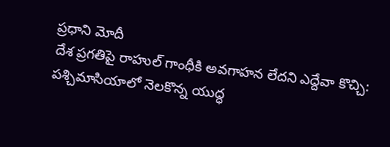ప్రధాని మోదీ
దేశ ప్రగతిపై రాహుల్ గాంధీకి అవగాహన లేదని ఎద్దేవా కొచ్చి: పశ్చిమాసియాలో నెలకొన్న యుద్ధ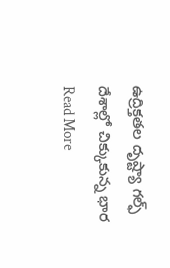ఉద్రిక్తతల దృష్ట్యా గల్ఫ్ దేశాల్లో చిక్కుకున్న భార
Read More